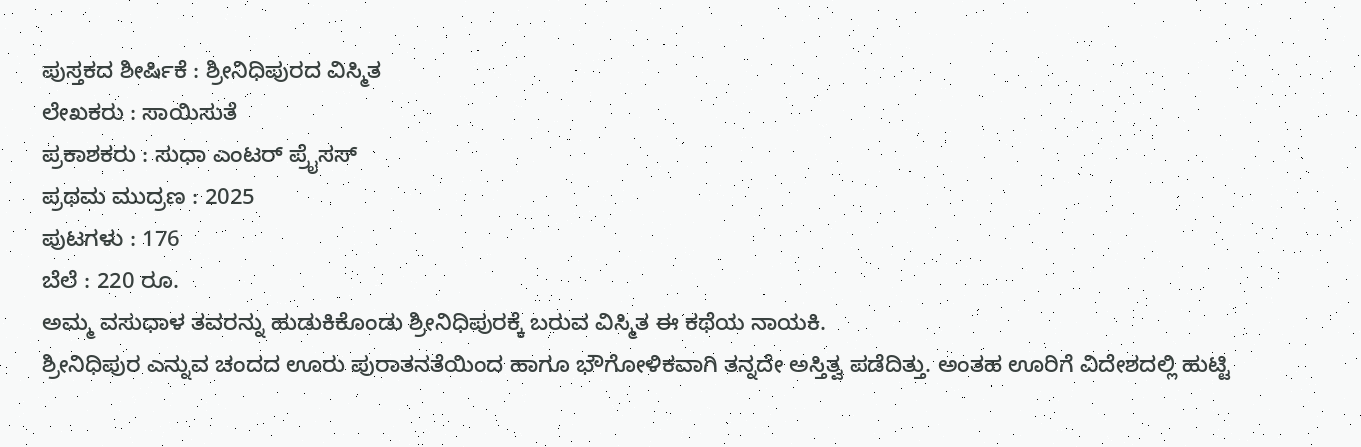ಪುಸ್ತಕದ ಶೀರ್ಷಿಕೆ : ಶ್ರೀನಿಧಿಪುರದ ವಿಸ್ಮಿತ
ಲೇಖಕರು : ಸಾಯಿಸುತೆ
ಪ್ರಕಾಶಕರು : ಸುಧಾ ಎಂಟರ್ ಪ್ರೈಸಸ್
ಪ್ರಥಮ ಮುದ್ರಣ : 2025
ಪುಟಗಳು : 176
ಬೆಲೆ : 220 ರೂ.
ಅಮ್ಮ ವಸುಧಾಳ ತವರನ್ನು ಹುಡುಕಿಕೊಂಡು ಶ್ರೀನಿಧಿಪುರಕ್ಕೆ ಬರುವ ವಿಸ್ಮಿತ ಈ ಕಥೆಯ ನಾಯಕಿ.
ಶ್ರೀನಿಧಿಪುರ ಎನ್ನುವ ಚಂದದ ಊರು ಪುರಾತನತೆಯಿಂದ ಹಾಗೂ ಭೌಗೋಳಿಕವಾಗಿ ತನ್ನದೇ ಅಸ್ತಿತ್ವ ಪಡೆದಿತ್ತು. ಅಂತಹ ಊರಿಗೆ ವಿದೇಶದಲ್ಲಿ ಹುಟ್ಟಿ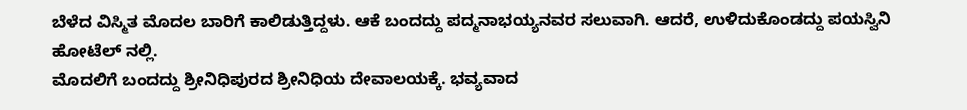ಬೆಳೆದ ವಿಸ್ಮಿತ ಮೊದಲ ಬಾರಿಗೆ ಕಾಲಿಡುತ್ತಿದ್ದಳು. ಆಕೆ ಬಂದದ್ದು ಪದ್ಮನಾಭಯ್ಯನವರ ಸಲುವಾಗಿ. ಆದರೆ, ಉಳಿದುಕೊಂಡದ್ದು ಪಯಸ್ವಿನಿ ಹೋಟೆಲ್ ನಲ್ಲಿ.
ಮೊದಲಿಗೆ ಬಂದದ್ದು ಶ್ರೀನಿಧಿಪುರದ ಶ್ರೀನಿಧಿಯ ದೇವಾಲಯಕ್ಕೆ. ಭವ್ಯವಾದ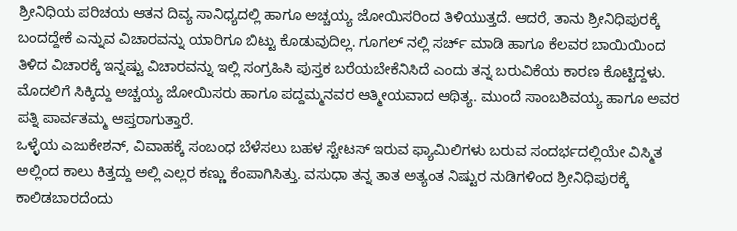ಶ್ರೀನಿಧಿಯ ಪರಿಚಯ ಆತನ ದಿವ್ಯ ಸಾನಿಧ್ಯದಲ್ಲಿ ಹಾಗೂ ಅಚ್ಚಯ್ಯ ಜೋಯಿಸರಿಂದ ತಿಳಿಯುತ್ತದೆ. ಆದರೆ, ತಾನು ಶ್ರೀನಿಧಿಪುರಕ್ಕೆ ಬಂದದ್ದೇಕೆ ಎನ್ನುವ ವಿಚಾರವನ್ನು ಯಾರಿಗೂ ಬಿಟ್ಟು ಕೊಡುವುದಿಲ್ಲ. ಗೂಗಲ್ ನಲ್ಲಿ ಸರ್ಚ್ ಮಾಡಿ ಹಾಗೂ ಕೆಲವರ ಬಾಯಿಯಿಂದ ತಿಳಿದ ವಿಚಾರಕ್ಕೆ ಇನ್ನಷ್ಟು ವಿಚಾರವನ್ನು ಇಲ್ಲಿ ಸಂಗ್ರಹಿಸಿ ಪುಸ್ತಕ ಬರೆಯಬೇಕೆನಿಸಿದೆ ಎಂದು ತನ್ನ ಬರುವಿಕೆಯ ಕಾರಣ ಕೊಟ್ಟಿದ್ದಳು.
ಮೊದಲಿಗೆ ಸಿಕ್ಕಿದ್ದು ಅಚ್ಚಯ್ಯ ಜೋಯಿಸರು ಹಾಗೂ ಪದ್ದಮ್ಮನವರ ಆತ್ಮೀಯವಾದ ಆಥಿತ್ಯ. ಮುಂದೆ ಸಾಂಬಶಿವಯ್ಯ ಹಾಗೂ ಅವರ ಪತ್ನಿ ಪಾರ್ವತಮ್ಮ ಆಪ್ತರಾಗುತ್ತಾರೆ.
ಒಳ್ಳೆಯ ಎಜುಕೇಶನ್, ವಿವಾಹಕ್ಕೆ ಸಂಬಂಧ ಬೆಳೆಸಲು ಬಹಳ ಸ್ಟೇಟಸ್ ಇರುವ ಫ್ಯಾಮಿಲಿಗಳು ಬರುವ ಸಂದರ್ಭದಲ್ಲಿಯೇ ವಿಸ್ಮಿತ ಅಲ್ಲಿಂದ ಕಾಲು ಕಿತ್ತದ್ದು ಅಲ್ಲಿ ಎಲ್ಲರ ಕಣ್ಣು ಕೆಂಪಾಗಿಸಿತ್ತು. ವಸುಧಾ ತನ್ನ ತಾತ ಅತ್ಯಂತ ನಿಷ್ಟುರ ನುಡಿಗಳಿಂದ ಶ್ರೀನಿಧಿಪುರಕ್ಕೆ ಕಾಲಿಡಬಾರದೆಂದು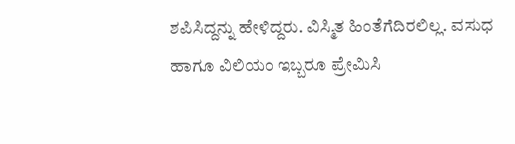ಶಪಿಸಿದ್ದನ್ನು ಹೇಳಿದ್ದರು. ವಿಸ್ಮಿತ ಹಿಂತೆಗೆದಿರಲಿಲ್ಲ. ವಸುಧ ಹಾಗೂ ವಿಲಿಯಂ ಇಬ್ಬರೂ ಪ್ರೇಮಿಸಿ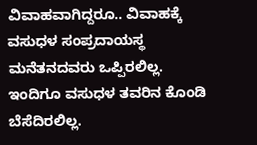ವಿವಾಹವಾಗಿದ್ದರೂ.. ವಿವಾಹಕ್ಕೆ ವಸುಧಳ ಸಂಪ್ರದಾಯಸ್ಥ ಮನೆತನದವರು ಒಪ್ಪಿರಲಿಲ್ಲ. ಇಂದಿಗೂ ವಸುಧಳ ತವರಿನ ಕೊಂಡಿ ಬೆಸೆದಿರಲಿಲ್ಲ.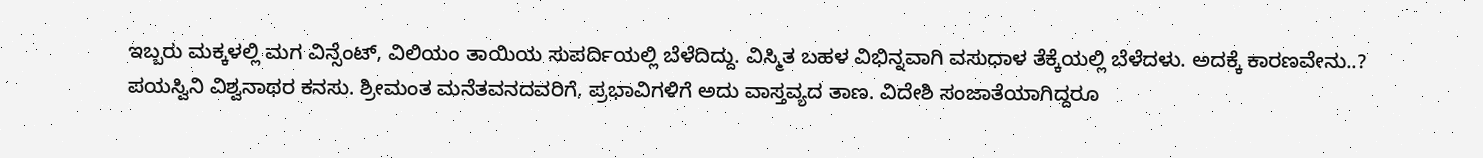ಇಬ್ಬರು ಮಕ್ಕಳಲ್ಲಿ ಮಗ ವಿನ್ಸೆಂಟ್, ವಿಲಿಯಂ ತಾಯಿಯ ಸುಪರ್ದಿಯಲ್ಲಿ ಬೆಳೆದಿದ್ದು. ವಿಸ್ಮಿತ ಬಹಳ ವಿಭಿನ್ನವಾಗಿ ವಸುಧಾಳ ತೆಕ್ಕೆಯಲ್ಲಿ ಬೆಳೆದಳು. ಅದಕ್ಕೆ ಕಾರಣವೇನು..?
ಪಯಸ್ವಿನಿ ವಿಶ್ವನಾಥರ ಕನಸು. ಶ್ರೀಮಂತ ಮನೆತವನದವರಿಗೆ, ಪ್ರಭಾವಿಗಳಿಗೆ ಅದು ವಾಸ್ತವ್ಯದ ತಾಣ. ವಿದೇಶಿ ಸಂಜಾತೆಯಾಗಿದ್ದರೂ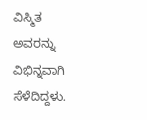ವಿಸ್ಮಿತ ಅವರನ್ನು ವಿಭಿನ್ನವಾಗಿ ಸೆಳೆದಿದ್ದಳು.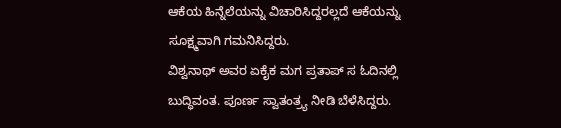ಆಕೆಯ ಹಿನ್ನೆಲೆಯನ್ನು ವಿಚಾರಿಸಿದ್ದರಲ್ಲದೆ ಆಕೆಯನ್ನು ಸೂಕ್ಷ್ಮವಾಗಿ ಗಮನಿಸಿದ್ದರು.
ವಿಶ್ವನಾಥ್ ಅವರ ಏಕೈಕ ಮಗ ಪ್ರತಾಪ್ ಸ ಓದಿನಲ್ಲಿ ಬುದ್ಧಿವಂತ. ಪೂರ್ಣ ಸ್ವಾತಂತ್ರ್ಯ ನೀಡಿ ಬೆಳೆಸಿದ್ದರು.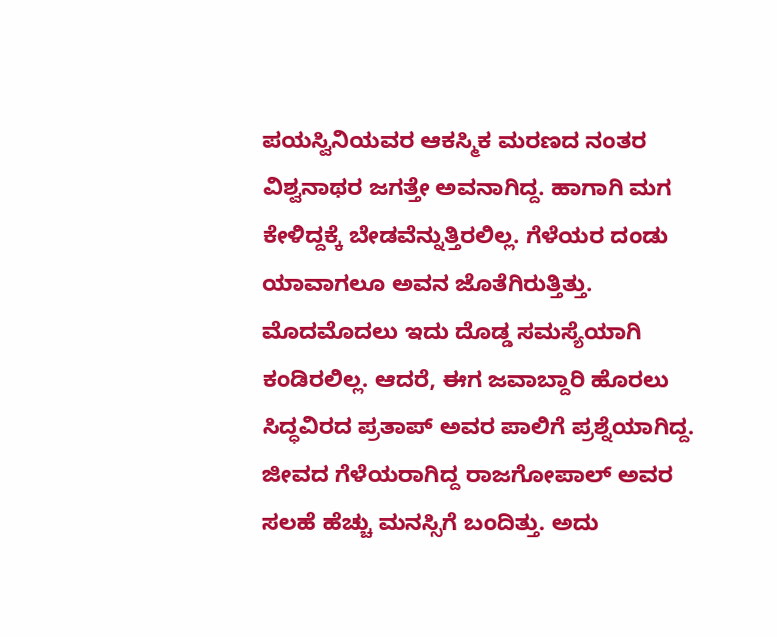ಪಯಸ್ವಿನಿಯವರ ಆಕಸ್ಮಿಕ ಮರಣದ ನಂತರ ವಿಶ್ವನಾಥರ ಜಗತ್ತೇ ಅವನಾಗಿದ್ದ. ಹಾಗಾಗಿ ಮಗ ಕೇಳಿದ್ದಕ್ಕೆ ಬೇಡವೆನ್ನುತ್ತಿರಲಿಲ್ಲ. ಗೆಳೆಯರ ದಂಡು ಯಾವಾಗಲೂ ಅವನ ಜೊತೆಗಿರುತ್ತಿತ್ತು. ಮೊದಮೊದಲು ಇದು ದೊಡ್ಡ ಸಮಸ್ಯೆಯಾಗಿ ಕಂಡಿರಲಿಲ್ಲ. ಆದರೆ, ಈಗ ಜವಾಬ್ದಾರಿ ಹೊರಲು ಸಿದ್ಧವಿರದ ಪ್ರತಾಪ್ ಅವರ ಪಾಲಿಗೆ ಪ್ರಶ್ನೆಯಾಗಿದ್ದ. ಜೀವದ ಗೆಳೆಯರಾಗಿದ್ದ ರಾಜಗೋಪಾಲ್ ಅವರ ಸಲಹೆ ಹೆಚ್ಚು ಮನಸ್ಸಿಗೆ ಬಂದಿತ್ತು. ಅದು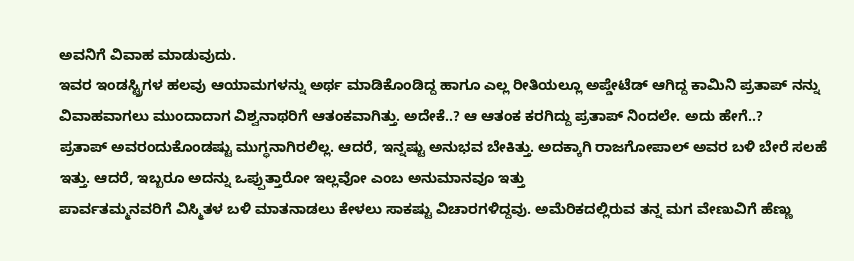ಅವನಿಗೆ ವಿವಾಹ ಮಾಡುವುದು.
ಇವರ ಇಂಡಸ್ಟ್ರಿಗಳ ಹಲವು ಆಯಾಮಗಳನ್ನು ಅರ್ಥ ಮಾಡಿಕೊಂಡಿದ್ದ ಹಾಗೂ ಎಲ್ಲ ರೀತಿಯಲ್ಲೂ ಅಪ್ಡೇಟೆಡ್ ಆಗಿದ್ದ ಕಾಮಿನಿ ಪ್ರತಾಪ್ ನನ್ನು ವಿವಾಹವಾಗಲು ಮುಂದಾದಾಗ ವಿಶ್ವನಾಥರಿಗೆ ಆತಂಕವಾಗಿತ್ತು. ಅದೇಕೆ..? ಆ ಆತಂಕ ಕರಗಿದ್ದು ಪ್ರತಾಪ್ ನಿಂದಲೇ. ಅದು ಹೇಗೆ..?
ಪ್ರತಾಪ್ ಅವರಂದುಕೊಂಡಷ್ಟು ಮುಗ್ಧನಾಗಿರಲಿಲ್ಲ. ಆದರೆ, ಇನ್ನಷ್ಟು ಅನುಭವ ಬೇಕಿತ್ತು. ಅದಕ್ಕಾಗಿ ರಾಜಗೋಪಾಲ್ ಅವರ ಬಳಿ ಬೇರೆ ಸಲಹೆ ಇತ್ತು. ಆದರೆ, ಇಬ್ಬರೂ ಅದನ್ನು ಒಪ್ಪುತ್ತಾರೋ ಇಲ್ಲವೋ ಎಂಬ ಅನುಮಾನವೂ ಇತ್ತು
ಪಾರ್ವತಮ್ಮನವರಿಗೆ ವಿಸ್ಮಿತಳ ಬಳಿ ಮಾತನಾಡಲು ಕೇಳಲು ಸಾಕಷ್ಟು ವಿಚಾರಗಳಿದ್ದವು. ಅಮೆರಿಕದಲ್ಲಿರುವ ತನ್ನ ಮಗ ವೇಣುವಿಗೆ ಹೆಣ್ಣು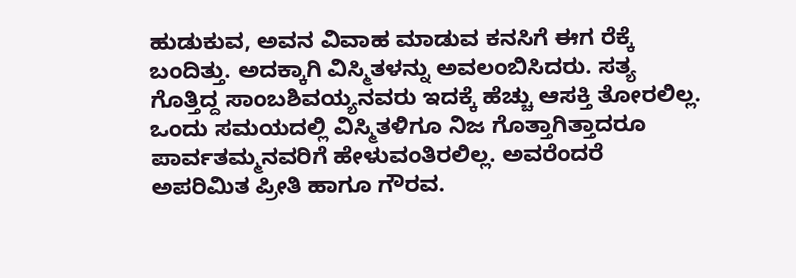ಹುಡುಕುವ, ಅವನ ವಿವಾಹ ಮಾಡುವ ಕನಸಿಗೆ ಈಗ ರೆಕ್ಕೆ ಬಂದಿತ್ತು. ಅದಕ್ಕಾಗಿ ವಿಸ್ಮಿತಳನ್ನು ಅವಲಂಬಿಸಿದರು. ಸತ್ಯ ಗೊತ್ತಿದ್ದ ಸಾಂಬಶಿವಯ್ಯನವರು ಇದಕ್ಕೆ ಹೆಚ್ಚು ಆಸಕ್ತಿ ತೋರಲಿಲ್ಲ. ಒಂದು ಸಮಯದಲ್ಲಿ ವಿಸ್ಮಿತಳಿಗೂ ನಿಜ ಗೊತ್ತಾಗಿತ್ತಾದರೂ ಪಾರ್ವತಮ್ಮನವರಿಗೆ ಹೇಳುವಂತಿರಲಿಲ್ಲ. ಅವರೆಂದರೆ ಅಪರಿಮಿತ ಪ್ರೀತಿ ಹಾಗೂ ಗೌರವ.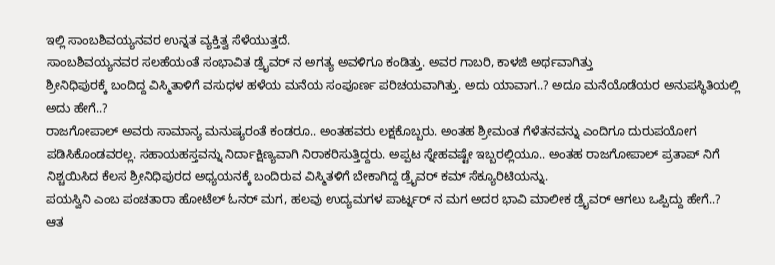ಇಲ್ಲಿ ಸಾಂಬಶಿವಯ್ಯನವರ ಉನ್ನತ ವ್ಯಕ್ತಿತ್ವ ಸೆಳೆಯುತ್ತದೆ.
ಸಾಂಬಶಿವಯ್ಯನವರ ಸಲಹೆಯಂತೆ ಸಂಭಾವಿತ ಡ್ರೈವರ್ ನ ಅಗತ್ಯ ಅವಳಿಗೂ ಕಂಡಿತ್ತು. ಅವರ ಗಾಬರಿ, ಕಾಳಜಿ ಅರ್ಥವಾಗಿತ್ತು
ಶ್ರೀನಿಧಿಪುರಕ್ಕೆ ಬಂದಿದ್ದ ವಿಸ್ಮಿತಾಳಿಗೆ ವಸುಧಳ ಹಳೆಯ ಮನೆಯ ಸಂಪೂರ್ಣ ಪರಿಚಯವಾಗಿತ್ತು. ಅದು ಯಾವಾಗ..? ಅದೂ ಮನೆಯೊಡೆಯರ ಅನುಪಸ್ಥಿತಿಯಲ್ಲಿ ಅದು ಹೇಗೆ..?
ರಾಜಗೋಪಾಲ್ ಅವರು ಸಾಮಾನ್ಯ ಮನುಷ್ಯರಂತೆ ಕಂಡರೂ.. ಅಂತಹವರು ಲಕ್ಷಕೊಬ್ಬರು. ಅಂತಹ ಶ್ರೀಮಂತ ಗೆಳೆತನವನ್ನು ಎಂದಿಗೂ ದುರುಪಯೋಗ ಪಡಿಸಿಕೊಂಡವರಲ್ಲ. ಸಹಾಯಹಸ್ತವನ್ನು ನಿರ್ದಾಕ್ಷಿಣ್ಯವಾಗಿ ನಿರಾಕರಿಸುತ್ತಿದ್ದರು. ಅಪ್ಪಟ ಸ್ನೇಹವಷ್ಟೇ ಇಬ್ಬರಲ್ಲಿಯೂ.. ಅಂತಹ ರಾಜಗೋಪಾಲ್ ಪ್ರತಾಪ್ ನಿಗೆ ನಿಶ್ಚಯಿಸಿದ ಕೆಲಸ ಶ್ರೀನಿಧಿಪುರದ ಅಧ್ಯಯನಕ್ಕೆ ಬಂದಿರುವ ವಿಸ್ಮಿತಳಿಗೆ ಬೇಕಾಗಿದ್ದ ಡ್ರೈವರ್ ಕಮ್ ಸೆಕ್ಯೂರಿಟಿಯನ್ನು.
ಪಯಸ್ವಿನಿ ಎಂಬ ಪಂಚತಾರಾ ಹೋಟೆಲ್ ಓನರ್ ಮಗ, ಹಲವು ಉದ್ಯಮಗಳ ಪಾರ್ಟ್ನರ್ ನ ಮಗ ಅದರ ಭಾವಿ ಮಾಲೀಕ ಡ್ರೈವರ್ ಆಗಲು ಒಪ್ಪಿದ್ದು ಹೇಗೆ..?
ಆತ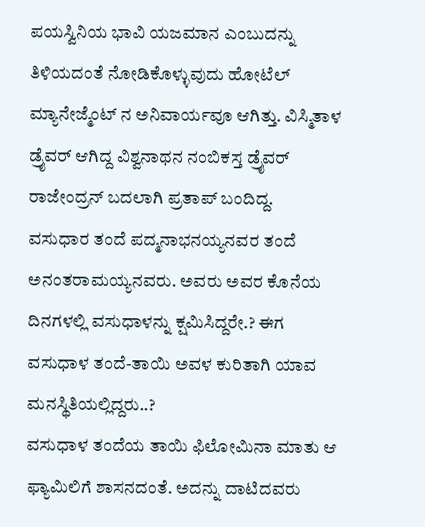ಪಯಸ್ವಿನಿಯ ಭಾವಿ ಯಜಮಾನ ಎಂಬುದನ್ನು ತಿಳಿಯದಂತೆ ನೋಡಿಕೊಳ್ಳುವುದು ಹೋಟೆಲ್ ಮ್ಯಾನೇಜ್ಮೆಂಟ್ ನ ಅನಿವಾರ್ಯವೂ ಆಗಿತ್ತು. ವಿಸ್ಮಿತಾಳ ಡ್ರೈವರ್ ಆಗಿದ್ದ ವಿಶ್ವನಾಥನ ನಂಬಿಕಸ್ತ ಡ್ರೈವರ್ ರಾಜೇಂದ್ರನ್ ಬದಲಾಗಿ ಪ್ರತಾಪ್ ಬಂದಿದ್ದ.
ವಸುಧಾರ ತಂದೆ ಪದ್ಮನಾಭನಯ್ಯನವರ ತಂದೆ ಅನಂತರಾಮಯ್ಯನವರು. ಅವರು ಅವರ ಕೊನೆಯ ದಿನಗಳಲ್ಲಿ ವಸುಧಾಳನ್ನು ಕ್ಷಮಿಸಿದ್ದರೇ.? ಈಗ ವಸುಧಾಳ ತಂದೆ-ತಾಯಿ ಅವಳ ಕುರಿತಾಗಿ ಯಾವ ಮನಸ್ಥಿತಿಯಲ್ಲಿದ್ದರು..?
ವಸುಧಾಳ ತಂದೆಯ ತಾಯಿ ಫಿಲೋಮಿನಾ ಮಾತು ಆ ಫ್ಯಾಮಿಲಿಗೆ ಶಾಸನದಂತೆ. ಅದನ್ನು ದಾಟಿದವರು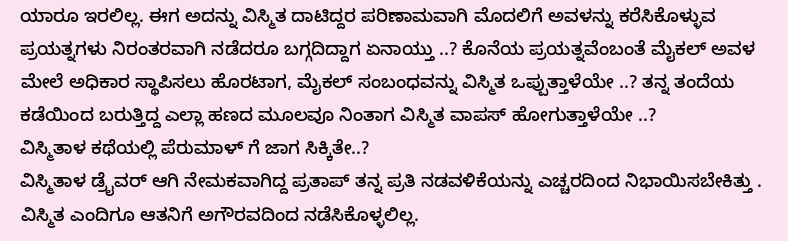ಯಾರೂ ಇರಲಿಲ್ಲ. ಈಗ ಅದನ್ನು ವಿಸ್ಮಿತ ದಾಟಿದ್ದರ ಪರಿಣಾಮವಾಗಿ ಮೊದಲಿಗೆ ಅವಳನ್ನು ಕರೆಸಿಕೊಳ್ಳುವ ಪ್ರಯತ್ನಗಳು ನಿರಂತರವಾಗಿ ನಡೆದರೂ ಬಗ್ಗದಿದ್ದಾಗ ಏನಾಯ್ತು ..? ಕೊನೆಯ ಪ್ರಯತ್ನವೆಂಬಂತೆ ಮೈಕಲ್ ಅವಳ ಮೇಲೆ ಅಧಿಕಾರ ಸ್ಥಾಪಿಸಲು ಹೊರಟಾಗ, ಮೈಕಲ್ ಸಂಬಂಧವನ್ನು ವಿಸ್ಮಿತ ಒಪ್ಪುತ್ತಾಳೆಯೇ ..? ತನ್ನ ತಂದೆಯ ಕಡೆಯಿಂದ ಬರುತ್ತಿದ್ದ ಎಲ್ಲಾ ಹಣದ ಮೂಲವೂ ನಿಂತಾಗ ವಿಸ್ಮಿತ ವಾಪಸ್ ಹೋಗುತ್ತಾಳೆಯೇ ..?
ವಿಸ್ಮಿತಾಳ ಕಥೆಯಲ್ಲಿ ಪೆರುಮಾಳ್ ಗೆ ಜಾಗ ಸಿಕ್ಕಿತೇ..?
ವಿಸ್ಮಿತಾಳ ಡ್ರೈವರ್ ಆಗಿ ನೇಮಕವಾಗಿದ್ದ ಪ್ರತಾಪ್ ತನ್ನ ಪ್ರತಿ ನಡವಳಿಕೆಯನ್ನು ಎಚ್ಚರದಿಂದ ನಿಭಾಯಿಸಬೇಕಿತ್ತು . ವಿಸ್ಮಿತ ಎಂದಿಗೂ ಆತನಿಗೆ ಅಗೌರವದಿಂದ ನಡೆಸಿಕೊಳ್ಳಲಿಲ್ಲ.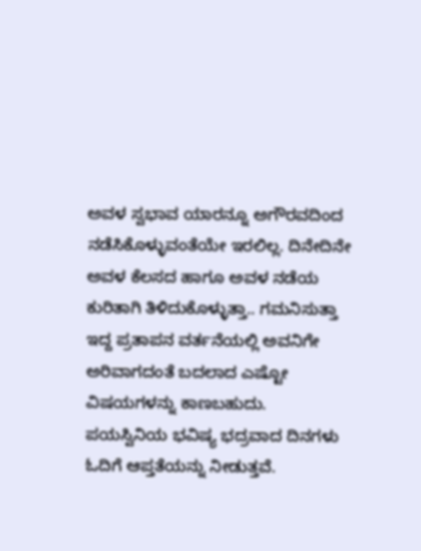ಅವಳ ಸ್ವಭಾವ ಯಾರನ್ನೂ ಅಗೌರವದಿಂದ ನಡೆಸಿಕೊಳ್ಳುವಂತೆಯೇ ಇರಲಿಲ್ಲ. ದಿನೇದಿನೇ ಅವಳ ಕೆಲಸದ ಹಾಗೂ ಅವಳ ನಡೆಯ ಕುರಿತಾಗಿ ತಿಳಿದುಕೊಳ್ಳುತ್ತಾ.. ಗಮನಿಸುತ್ತಾ ಇದ್ದ ಪ್ರತಾಪನ ವರ್ತನೆಯಲ್ಲಿ ಅವನಿಗೇ ಅರಿವಾಗದಂತೆ ಬದಲಾದ ಎಷ್ಟೋ ವಿಷಯಗಳನ್ನು ಕಾಣಬಹುದು.
ಪಯಸ್ವಿನಿಯ ಭವಿಷ್ಯ ಭದ್ರವಾದ ದಿನಗಳು ಓದಿಗೆ ಆಪ್ತತೆಯನ್ನು ನೀಡುತ್ತವೆ.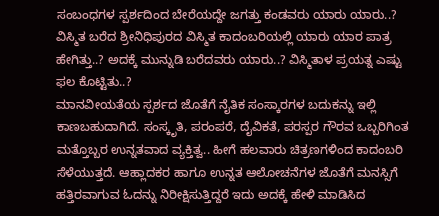ಸಂಬಂಧಗಳ ಸ್ಪರ್ಶದಿಂದ ಬೇರೆಯದ್ದೇ ಜಗತ್ತು ಕಂಡವರು ಯಾರು ಯಾರು..?
ವಿಸ್ಮಿತ ಬರೆದ ಶ್ರೀನಿಧಿಪುರದ ವಿಸ್ಮಿತ ಕಾದಂಬರಿಯಲ್ಲಿ ಯಾರು ಯಾರ ಪಾತ್ರ ಹೇಗಿತ್ತು..? ಅದಕ್ಕೆ ಮುನ್ನುಡಿ ಬರೆದವರು ಯಾರು..? ವಿಸ್ಮಿತಾಳ ಪ್ರಯತ್ನ ಎಷ್ಟು ಫಲ ಕೊಟ್ಟಿತು..?
ಮಾನವೀಯತೆಯ ಸ್ಪರ್ಶದ ಜೊತೆಗೆ ನೈತಿಕ ಸಂಸ್ಕಾರಗಳ ಬದುಕನ್ನು ಇಲ್ಲಿ ಕಾಣಬಹುದಾಗಿದೆ. ಸಂಸ್ಕೃತಿ, ಪರಂಪರೆ, ದೈವಿಕತೆ, ಪರಸ್ಪರ ಗೌರವ ಒಬ್ಬರಿಗಿಂತ ಮತ್ತೊಬ್ಬರ ಉನ್ನತವಾದ ವ್ಯಕ್ತಿತ್ವ.. ಹೀಗೆ ಹಲವಾರು ಚಿತ್ರಣಗಳಿಂದ ಕಾದಂಬರಿ ಸೆಳೆಯುತ್ತದೆ. ಆಹ್ಲಾದಕರ ಹಾಗೂ ಉನ್ನತ ಆಲೋಚನೆಗಳ ಜೊತೆಗೆ ಮನಸ್ಸಿಗೆ ಹತ್ತಿರವಾಗುವ ಓದನ್ನು ನಿರೀಕ್ಷಿಸುತ್ತಿದ್ದರೆ ಇದು ಅದಕ್ಕೆ ಹೇಳಿ ಮಾಡಿಸಿದ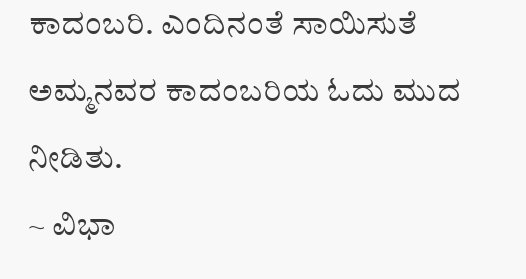ಕಾದಂಬರಿ. ಎಂದಿನಂತೆ ಸಾಯಿಸುತೆ ಅಮ್ಮನವರ ಕಾದಂಬರಿಯ ಓದು ಮುದ ನೀಡಿತು.
~ ವಿಭಾ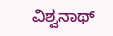ವಿಶ್ವನಾಥ್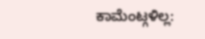ಕಾಮೆಂಟ್ಗಳಿಲ್ಲ: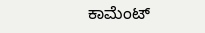ಕಾಮೆಂಟ್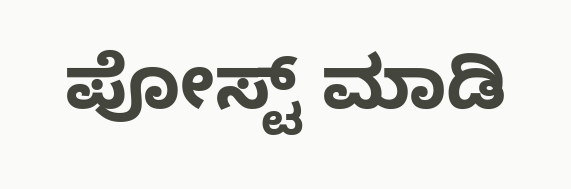ಪೋಸ್ಟ್ ಮಾಡಿ